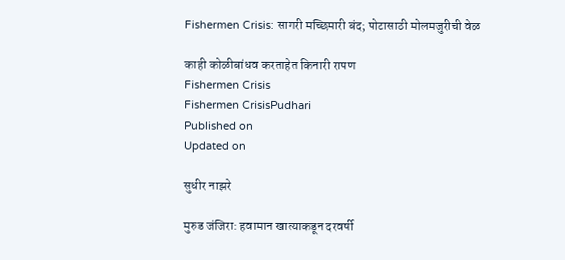Fishermen Crisis: सागरी मच्छिमारी बंद; पोटासाठी मोलमजुरीची वेळ

काही कोळीबांधव करताहेत किनारी रापण
Fishermen Crisis
Fishermen CrisisPudhari
Published on
Updated on

सुधीर नाझरे

मुरुड जंजिरा: हवामान खात्याकडून दरवर्षी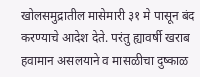खोलसमुद्रातील मासेमारी ३१ मे पासून बंद करण्याचे आदेश देते. परंतु ह्यावर्षी खराब हवामान असलयाने व मासळीचा दुष्काळ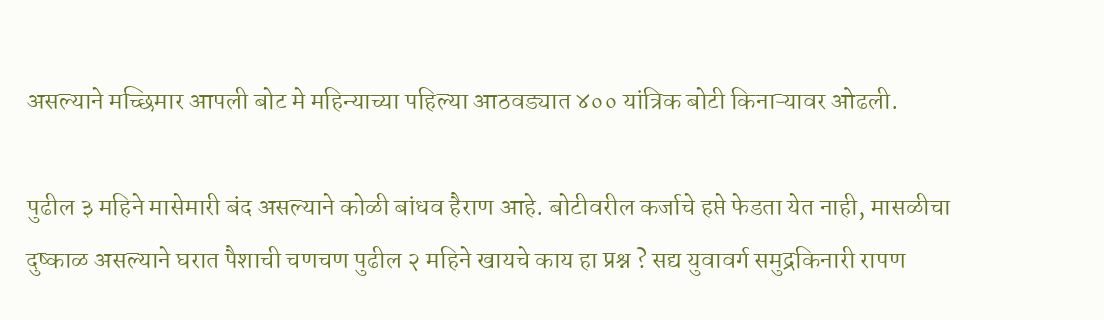असल्याने मच्छिमार आपली बोट मे महिन्याच्या पहिल्या आठवड्यात ४०० यांत्रिक बोटी किनाऱ्यावर ओढली.

पुढील ३ महिने मासेमारी बंद असल्याने कोळी बांधव हैराण आहे. बोटीवरील कर्जाचे हप्ते फेडता येत नाही, मासळीचा दुष्काळ असल्याने घरात पैशाची चणचण पुढील २ महिने खायचे काय हा प्रश्न ? सद्य युवावर्ग समुद्रकिनारी रापण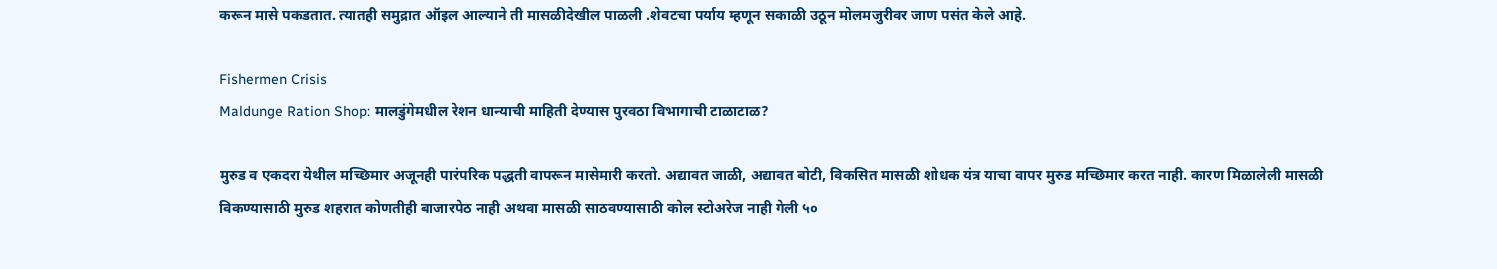करून मासे पकडतात. त्यातही समुद्रात ऑइल आल्याने ती मासळीदेखील पाळली .शेवटचा पर्याय म्हणून सकाळी उठून मोलमजुरीवर जाण पसंत केले आहे.

Fishermen Crisis
Maldunge Ration Shop: मालडुंगेमधील रेशन धान्याची माहिती देण्यास पुरवठा विभागाची टाळाटाळ?

मुरुड व एकदरा येथील मच्छिमार अजूनही पारंपरिक पद्धती वापरून मासेमारी करतो. अद्यावत जाळी, अद्यावत बोटी, विकसित मासळी शोधक यंत्र याचा वापर मुरुड मच्छिमार करत नाही. कारण मिळालेली मासळी विकण्यासाठी मुरुड शहरात कोणतीही बाजारपेठ नाही अथवा मासळी साठवण्यासाठी कोल स्टोअरेज नाही गेली ५०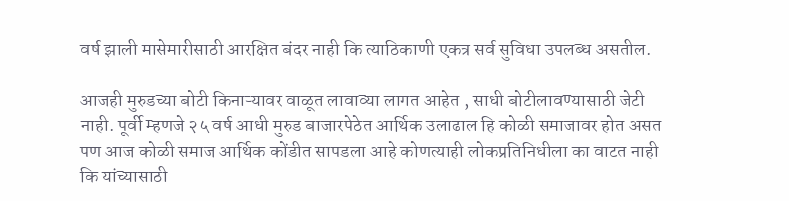वर्ष झाली मासेमारीसाठी आरक्षित बंदर नाही कि त्याठिकाणी एकत्र सर्व सुविधा उपलब्ध असतील.

आजही मुरुडच्या बोटी किनाऱ्यावर वाळूत लावाव्या लागत आहेत , साधी बोटीलावण्यासाठी जेटी नाही. पूर्वी म्हणजे २५ वर्ष आधी मुरुड बाजारपेठेत आर्थिक उलाढाल हि कोळी समाजावर होत असत पण आज कोळी समाज आर्थिक कोंडीत सापडला आहे कोणत्याही लोकप्रतिनिधीला का वाटत नाही कि यांच्यासाठी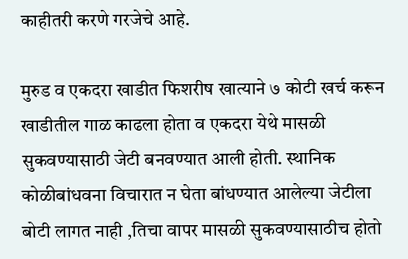काहीतरी करणे गरजेचे आहे.

मुरुड व एकदरा खाडीत फिशरीष खात्याने ७ कोटी खर्च करून खाडीतील गाळ काढला होता व एकदरा येथे मासळी सुकवण्यासाठी जेटी बनवण्यात आली होती. स्थानिक कोळीबांधवना विचारात न घेता बांधण्यात आलेल्या जेटीला बोटी लागत नाही ,तिचा वापर मासळी सुकवण्यासाठीच होतो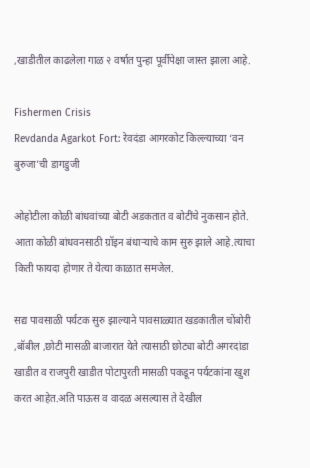,खाडीतील काढलेला गाळ २ वर्षात पुन्हा पूर्वीपेक्षा जास्त झाला आहे.

Fishermen Crisis
Revdanda Agarkot Fort: रेवदंडा आगरकोट किल्ल्याच्या ‘वन बुरुजा’ची डागडुजी

ओहोटीला कोळी बांधवांच्या बोटी अडकतात व बोटींचे नुकसान होते. आता कोळी बांधवनसाठी ग्रॉइन बंधाऱ्याचे काम सुरु झाले आहे.त्याचा किती फायदा होणार ते येत्या काळात समजेल.

सद्य पावसाळी पर्यटक सुरु झाल्याने पावसाळ्यात खडकातील चोंबोरी ,बॉबील ,छोटी मासळी बाजारात येते त्यासाठी छोट्या बोटी अगरदांडा खाडीत व राजपुरी खाडीत पोटापुरती मासळी पकडून पर्यटकांना खुश करत आहेत.अति पाऊस व वादळ असल्यास ते देखील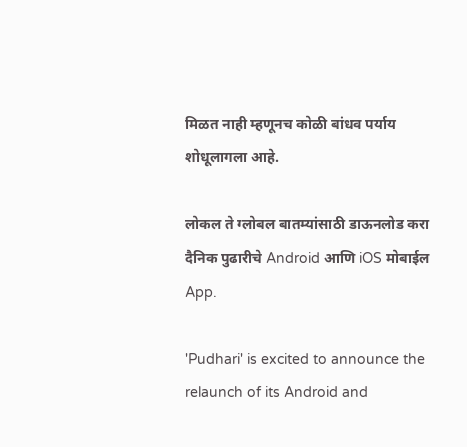मिळत नाही म्हणूनच कोळी बांधव पर्याय शोधूलागला आहे.

लोकल ते ग्लोबल बातम्यांसाठी डाऊनलोड करा दैनिक पुढारीचे Android आणि iOS मोबाईल App.

'Pudhari' is excited to announce the relaunch of its Android and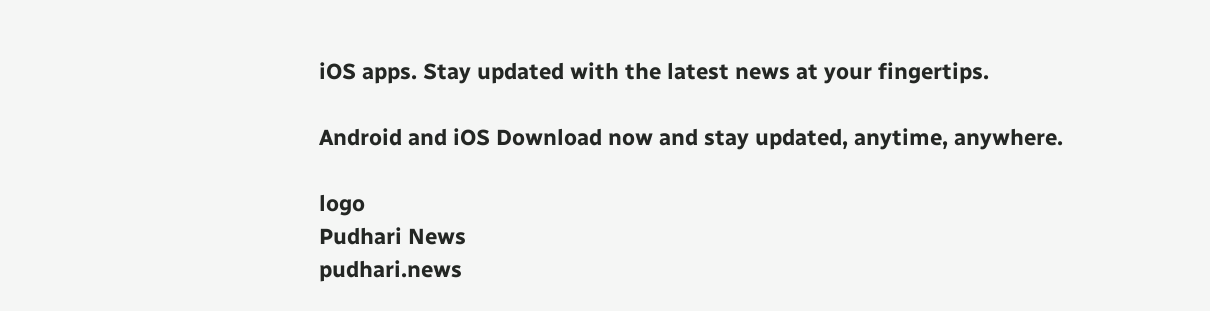iOS apps. Stay updated with the latest news at your fingertips.

Android and iOS Download now and stay updated, anytime, anywhere.

logo
Pudhari News
pudhari.news